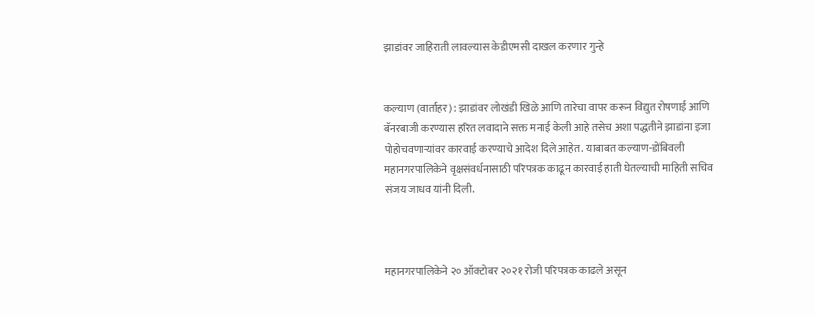झाडांवर जाहिराती लावल्यास केडीएमसी दाखल करणार गुन्हे


कल्याण (वार्ताहर) : झाडांवर लोखंडी खिळे आणि तारेचा वापर करून विद्युत रोषणाई आणि बॅनरबाजी करण्यास हरित लवादाने सक्त मनाई केली आहे तसेच अशा पद्धतीने झाडांना इजा पोहोचवणाऱ्यांवर कारवाई करण्याचे आदेश दिले आहेत. याबाबत कल्याण-डोंबिवली महानगरपालिकेने वृक्षसंवर्धनासाठी परिपत्रक काढून कारवाई हाती घेतल्याची माहिती सचिव संजय जाधव यांनी दिली.



महानगरपालिकेने २० ऑक्टोबर २०२१ रोजी परिपत्रक काढले असून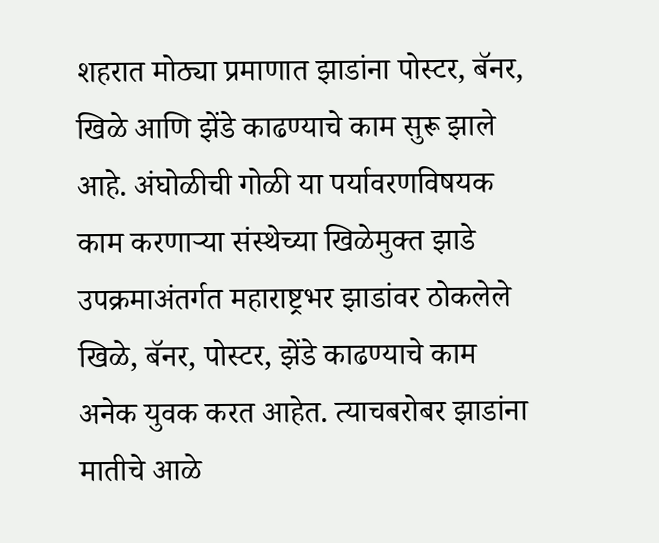शहरात मोठ्या प्रमाणात झाडांना पोस्टर, बॅनर, खिळे आणि झेंडे काढण्याचे काम सुरू झाले आहे. अंघोळीची गोळी या पर्यावरणविषयक काम करणाऱ्या संस्थेच्या खिळेमुक्त झाडे उपक्रमाअंतर्गत महाराष्ट्रभर झाडांवर ठोकलेले खिळे, बॅनर, पोस्टर, झेंडे काढण्याचे काम अनेक युवक करत आहेत. त्याचबरोबर झाडांना मातीचे आळे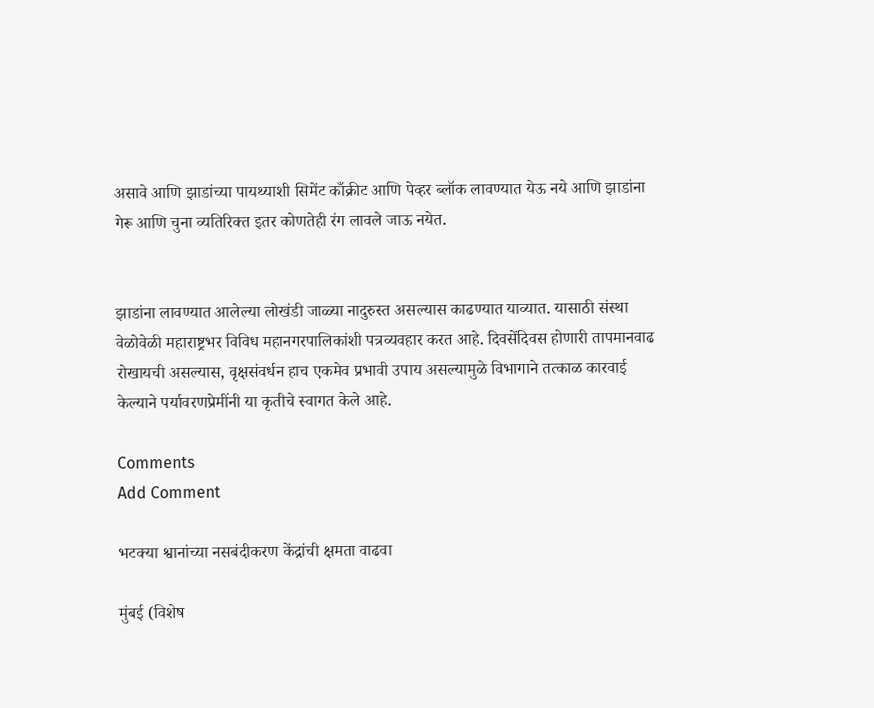असावे आणि झाडांच्या पायथ्याशी सिमेंट काँक्रीट आणि पेव्हर ब्लॉक लावण्यात येऊ नये आणि झाडांना गेरू आणि चुना व्यतिरिक्त इतर कोणतेही रंग लावले जाऊ नयेत.


झाडांना लावण्यात आलेल्या लोखंडी जाळ्या नादुरुस्त असल्यास काढण्यात याव्यात. यासाठी संस्था वेळोवेळी महाराष्ट्रभर विविध महानगरपालिकांशी पत्रव्यवहार करत आहे. दिवसेंदिवस होणारी तापमानवाढ रोखायची असल्यास, वृक्षसंवर्धन हाच एकमेव प्रभावी उपाय असल्यामुळे विभागाने तत्काळ कारवाई केल्याने पर्यावरणप्रेमींनी या कृतीचे स्वागत केले आहे.

Comments
Add Comment

भटक्या श्वानांच्या नसबंदीकरण केंद्रांची क्षमता वाढवा

मुंबई (विशेष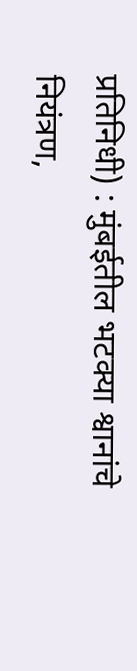प्रतिनिधी) : मुंबईतील भटक्या श्वानांचे नियंत्रण,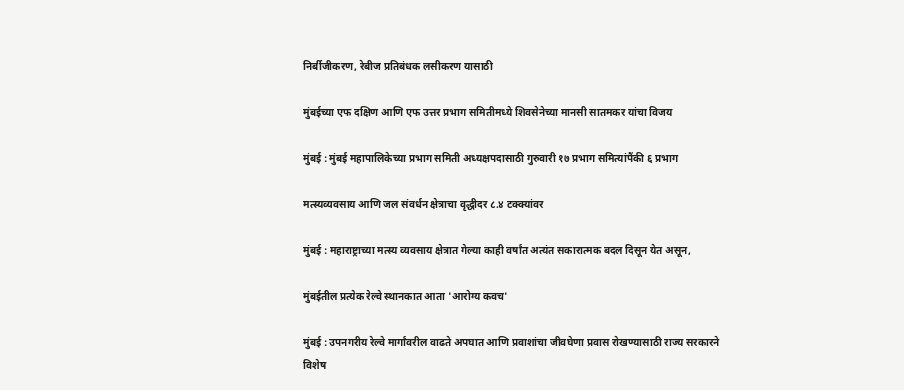निर्बीजीकरण, रेबीज प्रतिबंधक लसीकरण यासाठी

मुंबईच्या एफ दक्षिण आणि एफ उत्तर प्रभाग समितीमध्ये शिवसेनेच्या मानसी सातमकर यांचा विजय

मुंबई : मुंबई महापालिकेच्या प्रभाग समिती अध्यक्षपदासाठी गुरुवारी १७ प्रभाग समित्यांपैंकी ६ प्रभाग

मत्स्यव्यवसाय आणि जल संवर्धन क्षेत्राचा वृद्धीदर ८.४ टक्क्यांवर

मुंबई : महाराष्ट्राच्या मत्स्य व्यवसाय क्षेत्रात गेल्या काही वर्षांत अत्यंत सकारात्मक बदल दिसून येत असून,

मुंबईतील प्रत्येक रेल्वे स्थानकात आता 'आरोग्य कवच'

मुंबई : उपनगरीय रेल्वे मार्गांवरील वाढते अपघात आणि प्रवाशांचा जीवघेणा प्रवास रोखण्यासाठी राज्य सरकारने विशेष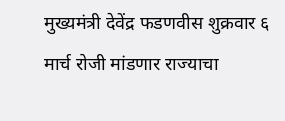मुख्यमंत्री देवेंद्र फडणवीस शुक्रवार ६ मार्च रोजी मांडणार राज्याचा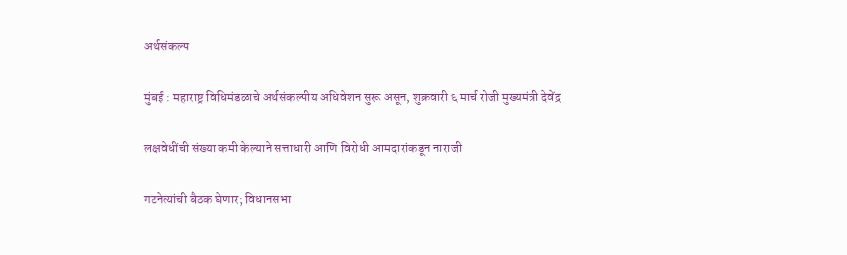अर्थसंकल्प

मुंबई : महाराष्ट्र विधिमंडळाचे अर्थसंकल्पीय अधिवेशन सुरू असून, शुक्रवारी ६ मार्च रोजी मुख्यमंत्री देवेंद्र

लक्षवेधींची संख्या कमी केल्याने सत्ताधारी आणि विरोधी आमदारांकडून नाराजी

गटनेत्यांची बैठक घेणार; विधानसभा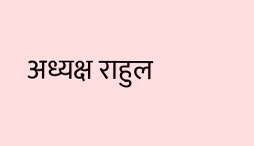अध्यक्ष राहुल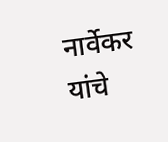नार्वेकर यांचे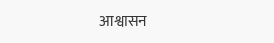आश्वासन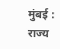मुंबई : राज्य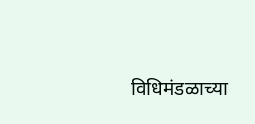विधिमंडळाच्या